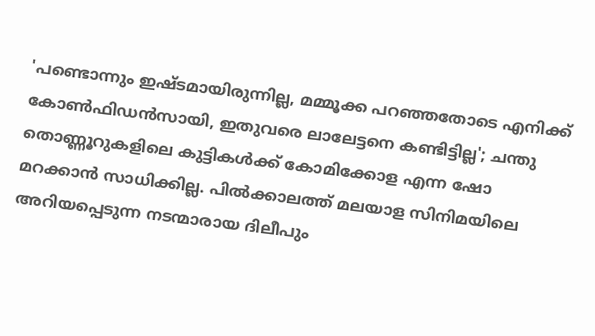'പണ്ടൊന്നും ഇഷ്ടമായിരുന്നില്ല, മമ്മൂക്ക പറഞ്ഞതോടെ എനിക്ക് കോൺഫിഡൻസായി, ഇതുവരെ ലാലേട്ടനെ കണ്ടിട്ടില്ല'; ചന്തു
തൊണ്ണൂറുകളിലെ കുട്ടികൾക്ക് കോമിക്കോള എന്ന ഷോ മറക്കാൻ സാധിക്കില്ല. പിൽക്കാലത്ത് മലയാള സിനിമയിലെ അറിയപ്പെടുന്ന നടന്മാരായ ദിലീപും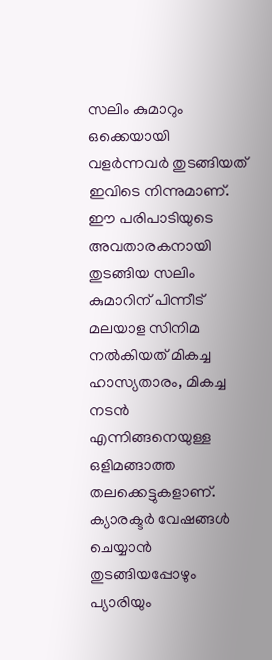സലിം കുമാറും ഒക്കെയായി വളർന്നവർ തുടങ്ങിയത് ഇവിടെ നിന്നുമാണ്. ഈ പരിപാടിയുടെ അവതാരകനായി തുടങ്ങിയ സലിം കുമാറിന് പിന്നീട് മലയാള സിനിമ നൽകിയത് മികച്ച ഹാസ്യതാരം, മികച്ച നടൻ എന്നിങ്ങനെയുള്ള ഒളിമങ്ങാത്ത തലക്കെട്ടുകളാണ്.
ക്യാരക്ടർ വേഷങ്ങൾ ചെയ്യാൻ തുടങ്ങിയപ്പോഴും പ്യാരിയും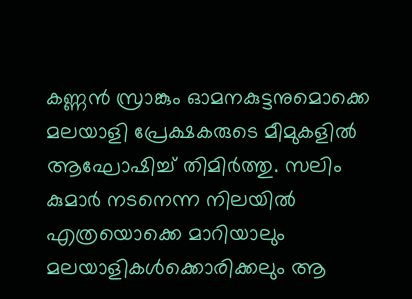കണ്ണൻ സ്രാങ്കും ഓമനകുട്ടനുമൊക്കെ മലയാളി പ്രേക്ഷകരുടെ മീമുകളിൽ ആഘോഷിച്ച് തിമിർത്തു. സലിം കുമാർ നടനെന്ന നിലയിൽ എത്രയൊക്കെ മാറിയാലും മലയാളികൾക്കൊരിക്കലും ആ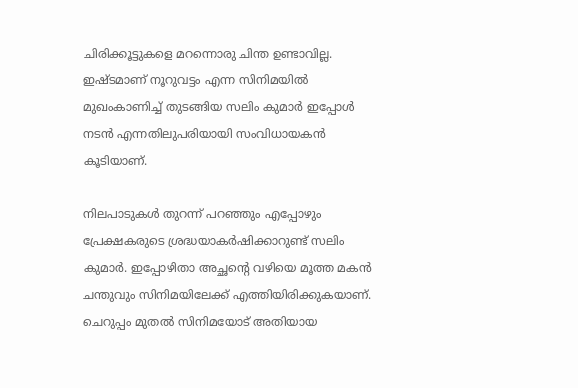ചിരിക്കൂട്ടുകളെ മറന്നൊരു ചിന്ത ഉണ്ടാവില്ല. ഇഷ്ടമാണ് നൂറുവട്ടം എന്ന സിനിമയിൽ മുഖംകാണിച്ച് തുടങ്ങിയ സലിം കുമാർ ഇപ്പോൾ നടൻ എന്നതിലുപരിയായി സംവിധായകൻ കൂടിയാണ്.

നിലപാടുകൾ തുറന്ന് പറഞ്ഞും എപ്പോഴും പ്രേക്ഷകരുടെ ശ്രദ്ധയാകർഷിക്കാറുണ്ട് സലിം കുമാർ. ഇപ്പോഴിതാ അച്ഛന്റെ വഴിയെ മൂത്ത മകൻ ചന്തുവും സിനിമയിലേക്ക് എത്തിയിരിക്കുകയാണ്. ചെറുപ്പം മുതൽ സിനിമയോട് അതിയായ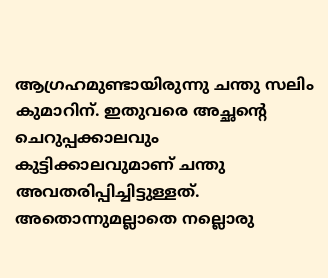ആഗ്രഹമുണ്ടായിരുന്നു ചന്തു സലിം കുമാറിന്. ഇതുവരെ അച്ഛന്റെ ചെറുപ്പക്കാലവും കുട്ടിക്കാലവുമാണ് ചന്തു അവതരിപ്പിച്ചിട്ടുള്ളത്.
അതൊന്നുമല്ലാതെ നല്ലൊരു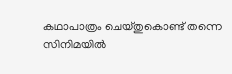കഥാപാത്രം ചെയ്തുകൊണ്ട് തന്നെ സിനിമയിൽ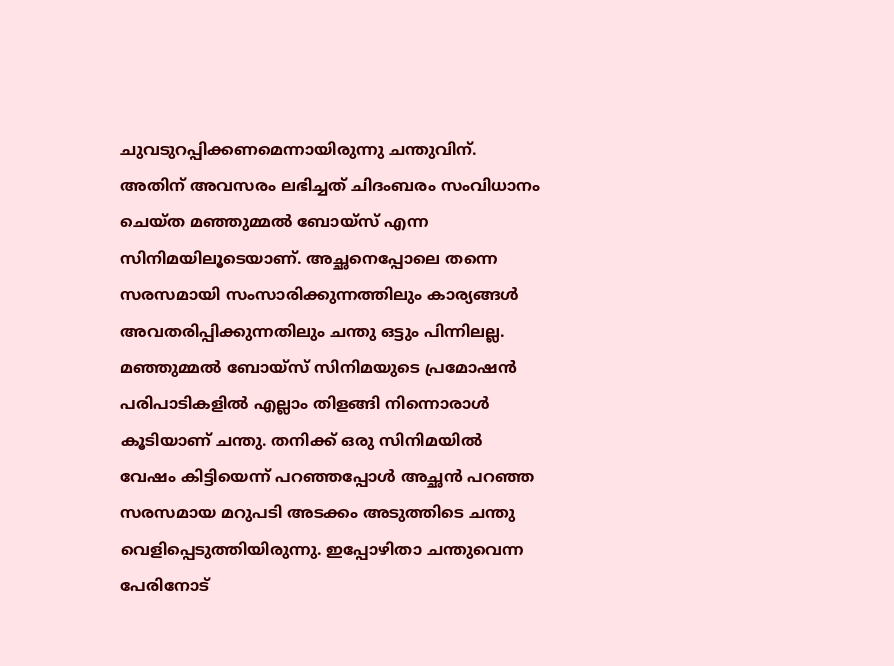ചുവടുറപ്പിക്കണമെന്നായിരുന്നു ചന്തുവിന്. അതിന് അവസരം ലഭിച്ചത് ചിദംബരം സംവിധാനം ചെയ്ത മഞ്ഞുമ്മൽ ബോയ്സ് എന്ന സിനിമയിലൂടെയാണ്. അച്ഛനെപ്പോലെ തന്നെ സരസമായി സംസാരിക്കുന്നത്തിലും കാര്യങ്ങൾ അവതരിപ്പിക്കുന്നതിലും ചന്തു ഒട്ടും പിന്നിലല്ല.
മഞ്ഞുമ്മൽ ബോയ്സ് സിനിമയുടെ പ്രമോഷൻ പരിപാടികളിൽ എല്ലാം തിളങ്ങി നിന്നൊരാൾ കൂടിയാണ് ചന്തു. തനിക്ക് ഒരു സിനിമയിൽ വേഷം കിട്ടിയെന്ന് പറഞ്ഞപ്പോൾ അച്ഛൻ പറഞ്ഞ സരസമായ മറുപടി അടക്കം അടുത്തിടെ ചന്തു വെളിപ്പെടുത്തിയിരുന്നു. ഇപ്പോഴിതാ ചന്തുവെന്ന പേരിനോട്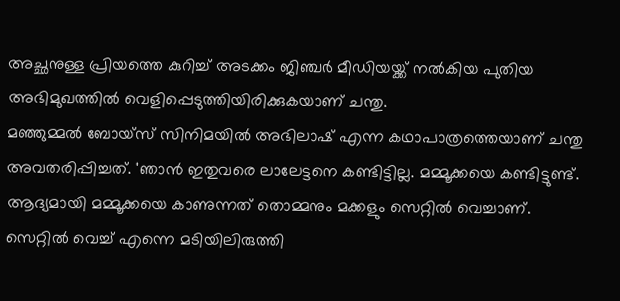അച്ഛനുള്ള പ്രിയത്തെ കുറിച്ച് അടക്കം ജിഞ്ചർ മീഡിയയ്ക്ക് നൽകിയ പുതിയ അഭിമുഖത്തിൽ വെളിപ്പെടുത്തിയിരിക്കുകയാണ് ചന്തു.
മഞ്ഞുമ്മൽ ബോയ്സ് സിനിമയിൽ അഭിലാഷ് എന്ന കഥാപാത്രത്തെയാണ് ചന്തു അവതരിപ്പിച്ചത്. 'ഞാൻ ഇതുവരെ ലാലേട്ടനെ കണ്ടിട്ടില്ല. മമ്മൂക്കയെ കണ്ടിട്ടുണ്ട്. ആദ്യമായി മമ്മൂക്കയെ കാണുന്നത് തൊമ്മനും മക്കളും സെറ്റിൽ വെച്ചാണ്. സെറ്റിൽ വെച്ച് എന്നെ മടിയിലിരുത്തി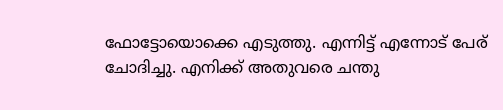ഫോട്ടോയൊക്കെ എടുത്തു. എന്നിട്ട് എന്നോട് പേര് ചോദിച്ചു. എനിക്ക് അതുവരെ ചന്തു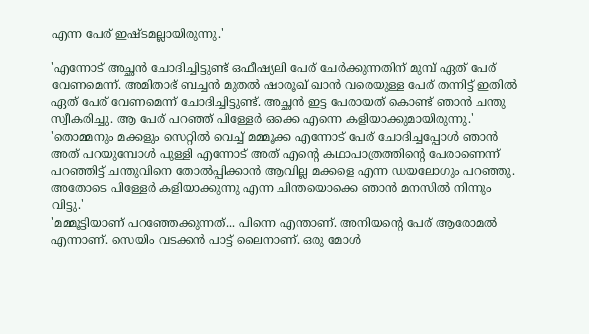എന്ന പേര് ഇഷ്ടമല്ലായിരുന്നു.'

'എന്നോട് അച്ഛൻ ചോദിച്ചിട്ടുണ്ട് ഒഫീഷ്യലി പേര് ചേർക്കുന്നതിന് മുമ്പ് ഏത് പേര് വേണമെന്ന്. അമിതാഭ് ബച്ചൻ മുതൽ ഷാരൂഖ് ഖാൻ വരെയുള്ള പേര് തന്നിട്ട് ഇതിൽ ഏത് പേര് വേണമെന്ന് ചോദിച്ചിട്ടുണ്ട്. അച്ഛൻ ഇട്ട പേരായത് കൊണ്ട് ഞാൻ ചന്തു സ്വീകരിച്ചു. ആ പേര് പറഞ്ഞ് പിള്ളേർ ഒക്കെ എന്നെ കളിയാക്കുമായിരുന്നു.'
'തൊമ്മനും മക്കളും സെറ്റിൽ വെച്ച് മമ്മൂക്ക എന്നോട് പേര് ചോദിച്ചപ്പോൾ ഞാൻ അത് പറയുമ്പോൾ പുള്ളി എന്നോട് അത് എന്റെ കഥാപാത്രത്തിന്റെ പേരാണെന്ന് പറഞ്ഞിട്ട് ചന്തുവിനെ തോൽപ്പിക്കാൻ ആവില്ല മക്കളെ എന്ന ഡയലോഗും പറഞ്ഞു. അതോടെ പിള്ളേർ കളിയാക്കുന്നു എന്ന ചിന്തയൊക്കെ ഞാൻ മനസിൽ നിന്നും വിട്ടു.'
'മമ്മൂട്ടിയാണ് പറഞ്ഞേക്കുന്നത്... പിന്നെ എന്താണ്. അനിയന്റെ പേര് ആരോമൽ എന്നാണ്. സെയിം വടക്കൻ പാട്ട് ലൈനാണ്. ഒരു മോൾ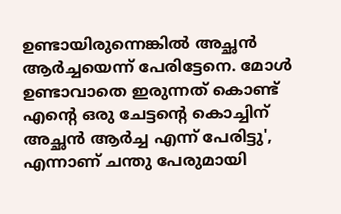ഉണ്ടായിരുന്നെങ്കിൽ അച്ഛൻ ആർച്ചയെന്ന് പേരിട്ടേനെ. മോൾ ഉണ്ടാവാതെ ഇരുന്നത് കൊണ്ട് എന്റെ ഒരു ചേട്ടന്റെ കൊച്ചിന് അച്ഛൻ ആർച്ച എന്ന് പേരിട്ടു', എന്നാണ് ചന്തു പേരുമായി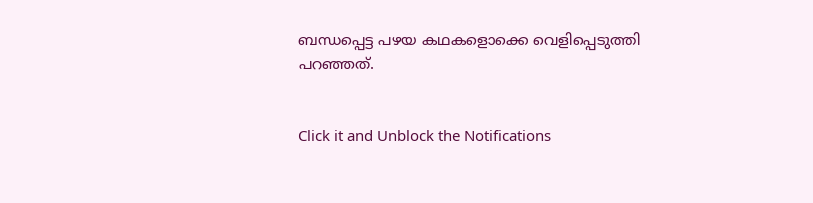ബന്ധപ്പെട്ട പഴയ കഥകളൊക്കെ വെളിപ്പെടുത്തി പറഞ്ഞത്.


Click it and Unblock the Notifications